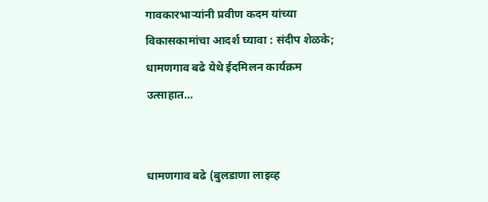गावकारभाऱ्यांनी प्रवीण कदम यांच्या विकासकामांचा आदर्श घ्यावा : संदीप शेळके; धामणगाव बढे येथे ईदमिलन कार्यक्रम उत्साहात...


धामणगाव बढे (बुलडाणा लाइव्ह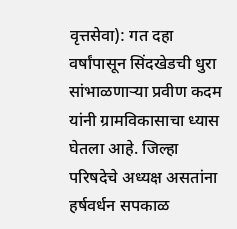वृत्तसेवा): गत दहा वर्षांपासून सिंदखेडची धुरा सांभाळणाऱ्या प्रवीण कदम यांनी ग्रामविकासाचा ध्यास घेतला आहे. जिल्हा परिषदेचे अध्यक्ष असतांना हर्षवर्धन सपकाळ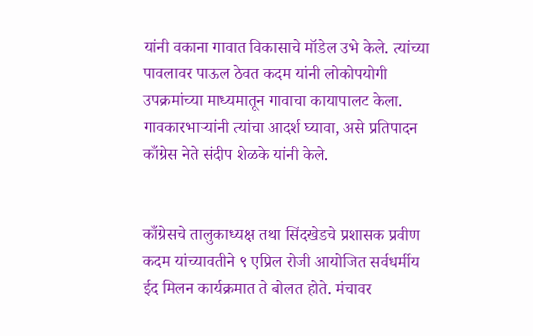यांनी वकाना गावात विकासाचे मॉडेल उभे केले. त्यांच्या पावलावर पाऊल ठेवत कदम यांनी लोकोपयोगी उपक्रमांच्या माध्यमातून गावाचा कायापालट केला. गावकारभाऱ्यांनी त्यांचा आदर्श घ्यावा, असे प्रतिपादन काँग्रेस नेते संदीप शेळके यांनी केले.


काँग्रेसचे तालुकाध्यक्ष तथा सिंदखेडचे प्रशासक प्रवीण कदम यांच्यावतीने ९ एप्रिल रोजी आयोजित सर्वधर्मीय ईद मिलन कार्यक्रमात ते बोलत होते. मंचावर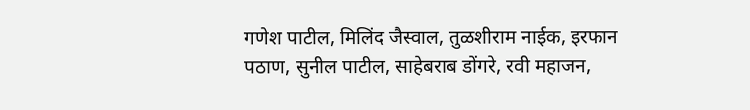गणेश पाटील, मिलिंद जैस्वाल, तुळशीराम नाईक, इरफान पठाण, सुनील पाटील, साहेबराब डोंगरे, रवी महाजन,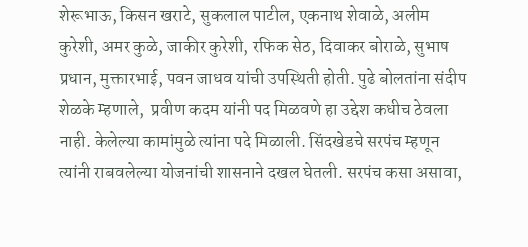शेरूभाऊ, किसन खराटे, सुकलाल पाटील, एकनाथ शेवाळे, अलीम कुरेशी, अमर कुळे, जाकीर कुरेशी, रफिक सेठ, दिवाकर बोराळे, सुभाष प्रधान, मुक्तारभाई, पवन जाधव यांची उपस्थिती होती. पुढे बोलतांना संदीप शेळके म्हणाले,  प्रवीण कदम यांनी पद मिळवणे हा उद्देश कधीच ठेवला नाही. केलेल्या कामांमुळे त्यांना पदे मिळाली. सिंदखेडचे सरपंच म्हणून त्यांनी राबवलेल्या योजनांची शासनाने दखल घेतली. सरपंच कसा असावा,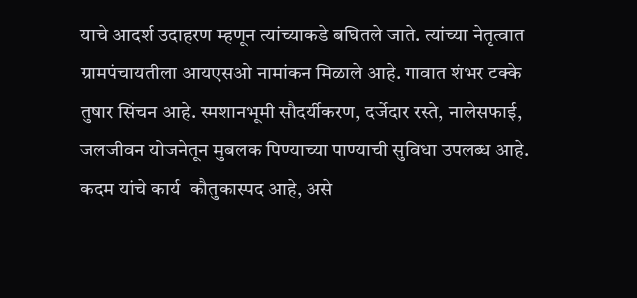याचे आदर्श उदाहरण म्हणून त्यांच्याकडे बघितले जाते. त्यांच्या नेतृत्वात ग्रामपंचायतीला आयएसओ नामांकन मिळाले आहे. गावात शंभर टक्के तुषार सिंचन आहे. स्मशानभूमी सौदर्यीकरण, दर्जेदार रस्ते, नालेसफाई, जलजीवन योजनेतून मुबलक पिण्याच्या पाण्याची सुविधा उपलब्ध आहे. कदम यांचे कार्य  कौतुकास्पद आहे, असे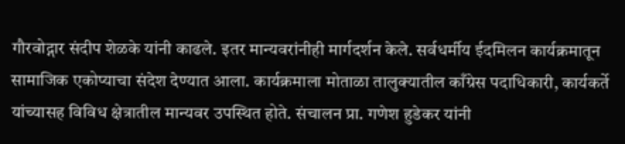गौरवोद्गार संदीप शेळके यांनी काढले. इतर मान्यवरांनीही मार्गदर्शन केले. सर्वधर्मीय ईदमिलन कार्यक्रमातून सामाजिक एकोप्याचा संदेश देण्यात आला. कार्यक्रमाला मोताळा तालुक्यातील काँग्रेस पदाधिकारी, कार्यकर्ते यांच्यासह विविध क्षेत्रातील मान्यवर उपस्थित होते. संचालन प्रा. गणेश हुडेकर यांनी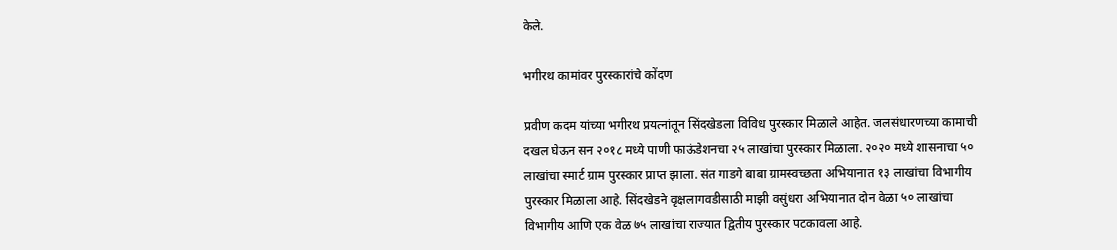केले.

भगीरथ कामांवर पुरस्कारांचे कोंदण

प्रवीण कदम यांच्या भगीरथ प्रयत्नांतून सिंदखेडला विविध पुरस्कार मिळाले आहेत. जलसंधारणच्या कामाची दखल घेऊन सन २०१८ मध्ये पाणी फाऊंडेशनचा २५ लाखांचा पुरस्कार मिळाला. २०२० मध्ये शासनाचा ५० लाखांचा स्मार्ट ग्राम पुरस्कार प्राप्त झाला. संत गाडगे बाबा ग्रामस्वच्छता अभियानात १३ लाखांचा विभागीय पुरस्कार मिळाला आहे. सिंदखेडने वृक्षलागवडीसाठी माझी वसुंधरा अभियानात दोन वेळा ५० लाखांचा विभागीय आणि एक वेळ ७५ लाखांचा राज्यात द्वितीय पुरस्कार पटकावला आहे.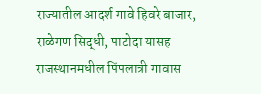राज्यातील आदर्श गावे हिवरे बाजार, राळेगण सिद्धी, पाटोदा यासह राजस्थानमधील पिंपलात्री गावास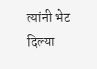त्यांनी भेट दिल्या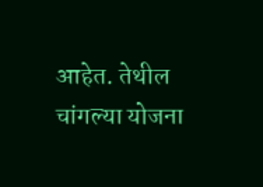आहेत. तेथील चांगल्या योजना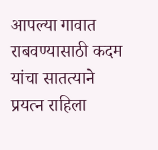आपल्या गावात राबवण्यासाठी कदम यांचा सातत्याने प्रयत्न राहिला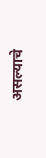असल्याचे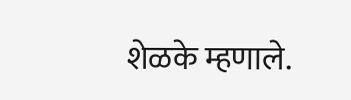शेळके म्हणाले.